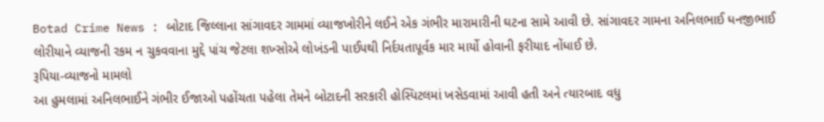Botad Crime News : બોટાદ જિલ્લાના સાંગાવદર ગામમાં વ્યાજખોરીને લઈને એક ગંભીર મારામારીની ઘટના સામે આવી છે. સાંગાવદર ગામના અનિલભાઈ ધનજીભાઈ લોરીયાને વ્યાજની રકમ ન ચુકવવાના મુદ્દે પાંચ જેટલા શખ્સોએ લોખંડની પાઈપથી નિર્દયતાપૂર્વક માર માર્યો હોવાની ફરીયાદ નોંધાઈ છે.
રૂપિયા-વ્યાજનો મામલો
આ હુમલામાં અનિલભાઈને ગંભીર ઈજાઓ પહોંચતા પહેલા તેમને બોટાદની સરકારી હોસ્પિટલમાં ખસેડવામાં આવી હતી અને ત્યારબાદ વધુ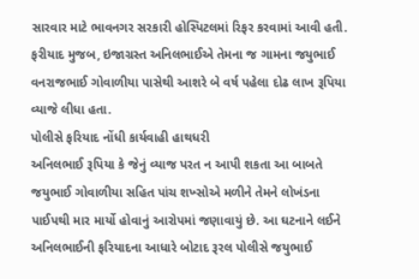સારવાર માટે ભાવનગર સરકારી હોસ્પિટલમાં રિફર કરવામાં આવી હતી. ફરીયાદ મુજબ, ઇજાગ્રસ્ત અનિલભાઈએ તેમના જ ગામના જયુભાઈ વનરાજભાઈ ગોવાળીયા પાસેથી આશરે બે વર્ષ પહેલા દોઢ લાખ રૂપિયા વ્યાજે લીધા હતા.
પોલીસે ફરિયાદ નોંધી કાર્યવાહી હાથધરી
અનિલભાઈ રૂપિયા કે જેનું વ્યાજ પરત ન આપી શકતા આ બાબતે જયુભાઈ ગોવાળીયા સહિત પાંચ શખ્સોએ મળીને તેમને લોખંડના પાઈપથી માર માર્યો હોવાનું આરોપમાં જણાવાયું છે. આ ઘટનાને લઈને અનિલભાઈની ફરિયાદના આધારે બોટાદ રૂરલ પોલીસે જયુભાઈ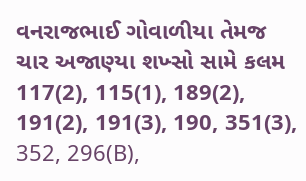વનરાજભાઈ ગોવાળીયા તેમજ ચાર અજાણ્યા શખ્સો સામે કલમ 117(2), 115(1), 189(2), 191(2), 191(3), 190, 351(3), 352, 296(B),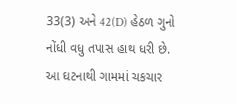33(3) અને 42(D) હેઠળ ગુનો નોંધી વધુ તપાસ હાથ ધરી છે. આ ઘટનાથી ગામમાં ચકચાર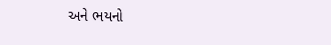અને ભયનો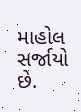માહોલ સર્જાયો છે.